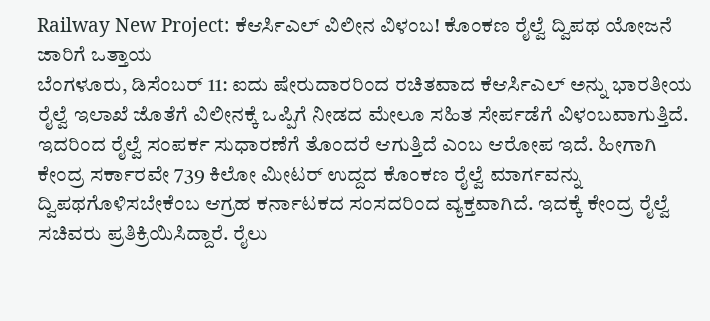Railway New Project: ಕೆಆರ್ಸಿಎಲ್ ವಿಲೀನ ವಿಳಂಬ! ಕೊಂಕಣ ರೈಲ್ವೆ ದ್ವಿಪಥ ಯೋಜನೆ ಜಾರಿಗೆ ಒತ್ತಾಯ
ಬೆಂಗಳೂರು, ಡಿಸೆಂಬರ್ 11: ಐದು ಷೇರುದಾರರಿಂದ ರಚಿತವಾದ ಕೆಆರ್ಸಿಎಲ್ ಅನ್ನು ಭಾರತೀಯ ರೈಲ್ವೆ ಇಲಾಖೆ ಜೊತೆಗೆ ವಿಲೀನಕ್ಕೆ ಒಪ್ಪಿಗೆ ನೀಡದ ಮೇಲೂ ಸಹಿತ ಸೇರ್ಪಡೆಗೆ ವಿಳಂಬವಾಗುತ್ತಿದೆ. ಇದರಿಂದ ರೈಲ್ವೆ ಸಂಪರ್ಕ ಸುಧಾರಣೆಗೆ ತೊಂದರೆ ಆಗುತ್ತಿದೆ ಎಂಬ ಆರೋಪ ಇದೆ. ಹೀಗಾಗಿ ಕೇಂದ್ರ ಸರ್ಕಾರವೇ 739 ಕಿಲೋ ಮೀಟರ್ ಉದ್ದದ ಕೊಂಕಣ ರೈಲ್ವೆ ಮಾರ್ಗವನ್ನು ದ್ವಿಪಥಗೊಳಿಸಬೇಕೆಂಬ ಆಗ್ರಹ ಕರ್ನಾಟಕದ ಸಂಸದರಿಂದ ವ್ಯಕ್ತವಾಗಿದೆ. ಇದಕ್ಕೆ ಕೇಂದ್ರ ರೈಲ್ವೆ ಸಚಿವರು ಪ್ರತಿಕ್ರಿಯಿಸಿದ್ದಾರೆ. ರೈಲು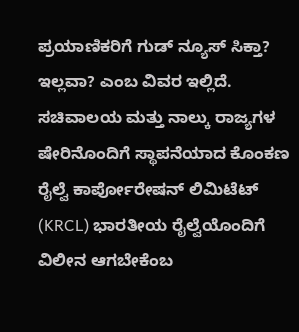ಪ್ರಯಾಣಿಕರಿಗೆ ಗುಡ್ ನ್ಯೂಸ್ ಸಿಕ್ತಾ? ಇಲ್ಲವಾ? ಎಂಬ ವಿವರ ಇಲ್ಲಿದೆ.
ಸಚಿವಾಲಯ ಮತ್ತು ನಾಲ್ಕು ರಾಜ್ಯಗಳ ಷೇರಿನೊಂದಿಗೆ ಸ್ಥಾಪನೆಯಾದ ಕೊಂಕಣ ರೈಲ್ವೆ ಕಾರ್ಪೋರೇಷನ್ ಲಿಮಿಟೆಟ್ (KRCL) ಭಾರತೀಯ ರೈಲ್ವೆಯೊಂದಿಗೆ ವಿಲೀನ ಆಗಬೇಕೆಂಬ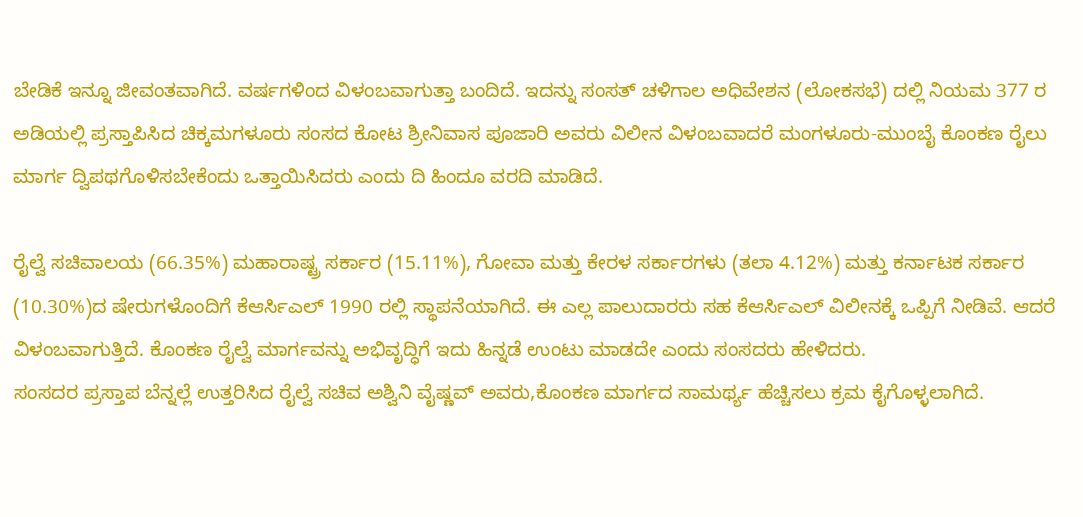ಬೇಡಿಕೆ ಇನ್ನೂ ಜೀವಂತವಾಗಿದೆ. ವರ್ಷಗಳಿಂದ ವಿಳಂಬವಾಗುತ್ತಾ ಬಂದಿದೆ. ಇದನ್ನು ಸಂಸತ್ ಚಳಿಗಾಲ ಅಧಿವೇಶನ (ಲೋಕಸಭೆ) ದಲ್ಲಿ ನಿಯಮ 377 ರ ಅಡಿಯಲ್ಲಿ ಪ್ರಸ್ತಾಪಿಸಿದ ಚಿಕ್ಕಮಗಳೂರು ಸಂಸದ ಕೋಟ ಶ್ರೀನಿವಾಸ ಪೂಜಾರಿ ಅವರು ವಿಲೀನ ವಿಳಂಬವಾದರೆ ಮಂಗಳೂರು-ಮುಂಬೈ ಕೊಂಕಣ ರೈಲು ಮಾರ್ಗ ದ್ವಿಪಥಗೊಳಿಸಬೇಕೆಂದು ಒತ್ತಾಯಿಸಿದರು ಎಂದು ದಿ ಹಿಂದೂ ವರದಿ ಮಾಡಿದೆ.

ರೈಲ್ವೆ ಸಚಿವಾಲಯ (66.35%) ಮಹಾರಾಷ್ಟ್ರ ಸರ್ಕಾರ (15.11%), ಗೋವಾ ಮತ್ತು ಕೇರಳ ಸರ್ಕಾರಗಳು (ತಲಾ 4.12%) ಮತ್ತು ಕರ್ನಾಟಕ ಸರ್ಕಾರ (10.30%)ದ ಷೇರುಗಳೊಂದಿಗೆ ಕೆಆರ್ಸಿಎಲ್ 1990 ರಲ್ಲಿ ಸ್ಥಾಪನೆಯಾಗಿದೆ. ಈ ಎಲ್ಲ ಪಾಲುದಾರರು ಸಹ ಕೆಆರ್ಸಿಎಲ್ ವಿಲೀನಕ್ಕೆ ಒಪ್ಪಿಗೆ ನೀಡಿವೆ. ಆದರೆ ವಿಳಂಬವಾಗುತ್ತಿದೆ. ಕೊಂಕಣ ರೈಲ್ವೆ ಮಾರ್ಗವನ್ನು ಅಭಿವೃದ್ಧಿಗೆ ಇದು ಹಿನ್ನಡೆ ಉಂಟು ಮಾಡದೇ ಎಂದು ಸಂಸದರು ಹೇಳಿದರು.
ಸಂಸದರ ಪ್ರಸ್ತಾಪ ಬೆನ್ನಲ್ಲೆ ಉತ್ತರಿಸಿದ ರೈಲ್ವೆ ಸಚಿವ ಅಶ್ವಿನಿ ವೈಷ್ಣವ್ ಅವರು,ಕೊಂಕಣ ಮಾರ್ಗದ ಸಾಮರ್ಥ್ಯ ಹೆಚ್ಚಿಸಲು ಕ್ರಮ ಕೈಗೊಳ್ಳಲಾಗಿದೆ.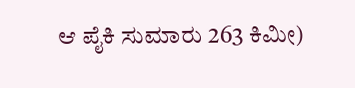ಆ ಪೈಕಿ ಸುಮಾರು 263 ಕಿಮೀ)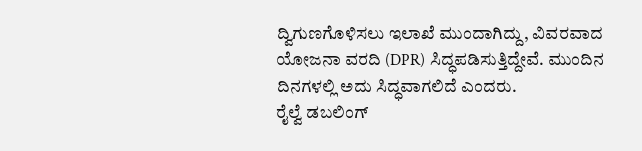ದ್ವಿಗುಣಗೊಳಿಸಲು ಇಲಾಖೆ ಮುಂದಾಗಿದ್ದು, ವಿವರವಾದ ಯೋಜನಾ ವರದಿ (DPR) ಸಿದ್ಧಪಡಿಸುತ್ತಿದ್ದೇವೆ. ಮುಂದಿನ ದಿನಗಳಲ್ಲಿ ಅದು ಸಿದ್ಧವಾಗಲಿದೆ ಎಂದರು.
ರೈಲ್ವೆ ಡಬಲಿಂಗ್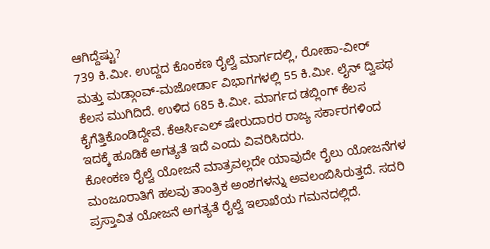ಆಗಿದ್ದೆಷ್ಟು?
739 ಕಿ.ಮೀ. ಉದ್ದದ ಕೊಂಕಣ ರೈಲ್ವೆ ಮಾರ್ಗದಲ್ಲಿ, ರೋಹಾ-ವೀರ್ ಮತ್ತು ಮಡ್ಗಾಂವ್-ಮಜೋರ್ಡಾ ವಿಭಾಗಗಳಲ್ಲಿ 55 ಕಿ.ಮೀ. ಲೈನ್ ದ್ವಿಪಥ ಕೆಲಸ ಮುಗಿದಿದೆ. ಉಳಿದ 685 ಕಿ.ಮೀ. ಮಾರ್ಗದ ಡಬ್ಲಿಂಗ್ ಕೆಲಸ ಕೈಗೆತ್ತಿಕೊಂಡಿದ್ದೇವೆ. ಕೆಆರ್ಸಿಎಲ್ ಷೇರುದಾರರ ರಾಜ್ಯ ಸರ್ಕಾರಗಳಿಂದ ಇದಕ್ಕೆ ಹೂಡಿಕೆ ಅಗತ್ಯತೆ ಇದೆ ಎಂದು ವಿವರಿಸಿದರು.
ಕೋಂಕಣ ರೈಲ್ವೆ ಯೋಜನೆ ಮಾತ್ರವಲ್ಲದೇ ಯಾವುದೇ ರೈಲು ಯೋಜನೆಗಳ ಮಂಜೂರಾತಿಗೆ ಹಲವು ತಾಂತ್ರಿಕ ಅಂಶಗಳನ್ನು ಅವಲಂಬಿಸಿರುತ್ತದೆ. ಸದರಿ ಪ್ರಸ್ತಾವಿತ ಯೋಜನೆ ಅಗತ್ಯತೆ ರೈಲ್ವೆ ಇಲಾಖೆಯ ಗಮನದಲ್ಲಿದೆ.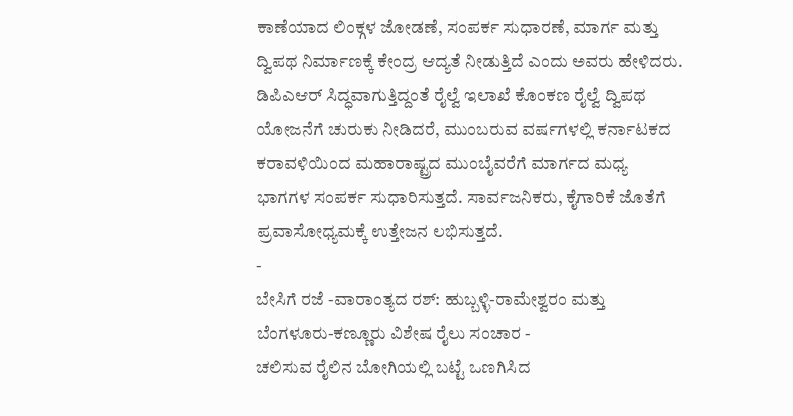ಕಾಣೆಯಾದ ಲಿಂಕ್ಗಳ ಜೋಡಣೆ, ಸಂಪರ್ಕ ಸುಧಾರಣೆ, ಮಾರ್ಗ ಮತ್ತು ದ್ವಿಪಥ ನಿರ್ಮಾಣಕ್ಕೆ ಕೇಂದ್ರ ಆದ್ಯತೆ ನೀಡುತ್ತಿದೆ ಎಂದು ಅವರು ಹೇಳಿದರು.
ಡಿಪಿಎಆರ್ ಸಿದ್ಧವಾಗುತ್ತಿದ್ದಂತೆ ರೈಲ್ವೆ ಇಲಾಖೆ ಕೊಂಕಣ ರೈಲ್ವೆ ದ್ವಿಪಥ ಯೋಜನೆಗೆ ಚುರುಕು ನೀಡಿದರೆ, ಮುಂಬರುವ ವರ್ಷಗಳಲ್ಲಿ ಕರ್ನಾಟಕದ ಕರಾವಳಿಯಿಂದ ಮಹಾರಾಷ್ಟ್ರದ ಮುಂಬೈವರೆಗೆ ಮಾರ್ಗದ ಮಧ್ಯ ಭಾಗಗಳ ಸಂಪರ್ಕ ಸುಧಾರಿಸುತ್ತದೆ. ಸಾರ್ವಜನಿಕರು, ಕೈಗಾರಿಕೆ ಜೊತೆಗೆ ಪ್ರವಾಸೋಧ್ಯಮಕ್ಕೆ ಉತ್ತೇಜನ ಲಭಿಸುತ್ತದೆ.
-
ಬೇಸಿಗೆ ರಜೆ -ವಾರಾಂತ್ಯದ ರಶ್: ಹುಬ್ಬಳ್ಳಿ-ರಾಮೇಶ್ವರಂ ಮತ್ತು ಬೆಂಗಳೂರು-ಕಣ್ಣೂರು ವಿಶೇಷ ರೈಲು ಸಂಚಾರ -
ಚಲಿಸುವ ರೈಲಿನ ಬೋಗಿಯಲ್ಲಿ ಬಟ್ಟೆ ಒಣಗಿಸಿದ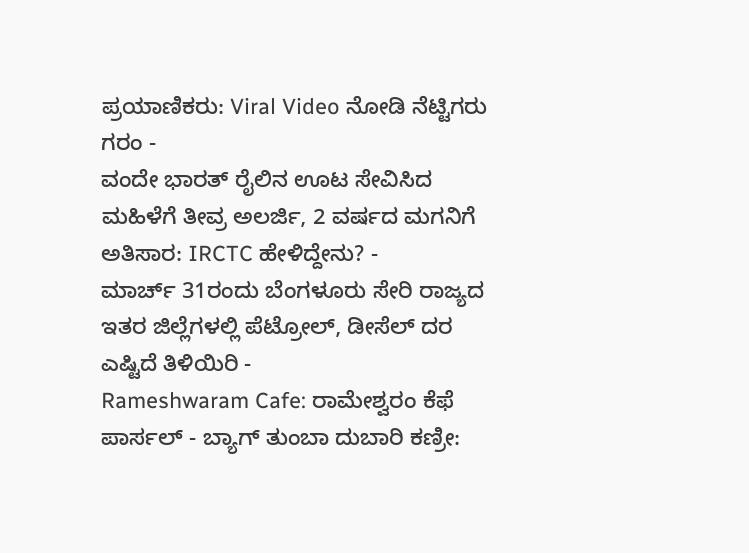ಪ್ರಯಾಣಿಕರು: Viral Video ನೋಡಿ ನೆಟ್ಟಿಗರು ಗರಂ -
ವಂದೇ ಭಾರತ್ ರೈಲಿನ ಊಟ ಸೇವಿಸಿದ ಮಹಿಳೆಗೆ ತೀವ್ರ ಅಲರ್ಜಿ, 2 ವರ್ಷದ ಮಗನಿಗೆ ಅತಿಸಾರ: IRCTC ಹೇಳಿದ್ದೇನು? -
ಮಾರ್ಚ್ 31ರಂದು ಬೆಂಗಳೂರು ಸೇರಿ ರಾಜ್ಯದ ಇತರ ಜಿಲ್ಲೆಗಳಲ್ಲಿ ಪೆಟ್ರೋಲ್, ಡೀಸೆಲ್ ದರ ಎಷ್ಟಿದೆ ತಿಳಿಯಿರಿ -
Rameshwaram Cafe: ರಾಮೇಶ್ವರಂ ಕೆಫೆ ಪಾರ್ಸಲ್ - ಬ್ಯಾಗ್ ತುಂಬಾ ದುಬಾರಿ ಕಣ್ರೀ: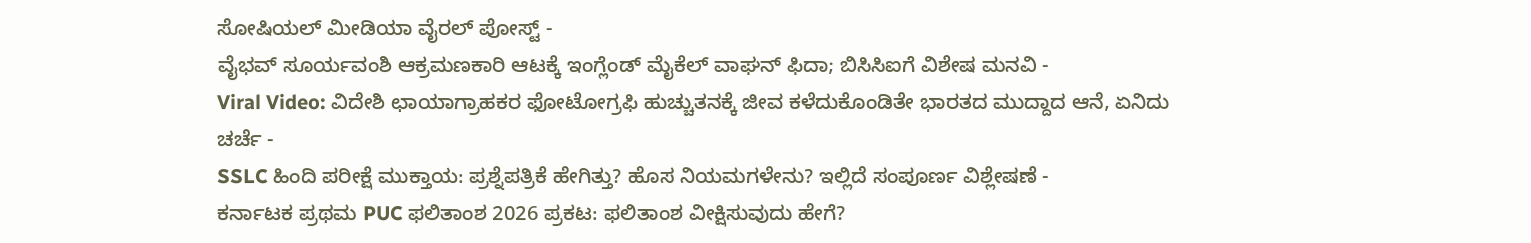ಸೋಷಿಯಲ್ ಮೀಡಿಯಾ ವೈರಲ್ ಪೋಸ್ಟ್ -
ವೈಭವ್ ಸೂರ್ಯವಂಶಿ ಆಕ್ರಮಣಕಾರಿ ಆಟಕ್ಕೆ ಇಂಗ್ಲೆಂಡ್ ಮೈಕೆಲ್ ವಾಘನ್ ಫಿದಾ; ಬಿಸಿಸಿಐಗೆ ವಿಶೇಷ ಮನವಿ -
Viral Video: ವಿದೇಶಿ ಛಾಯಾಗ್ರಾಹಕರ ಫೋಟೋಗ್ರಫಿ ಹುಚ್ಚುತನಕ್ಕೆ ಜೀವ ಕಳೆದುಕೊಂಡಿತೇ ಭಾರತದ ಮುದ್ದಾದ ಆನೆ, ಏನಿದು ಚರ್ಚೆ -
SSLC ಹಿಂದಿ ಪರೀಕ್ಷೆ ಮುಕ್ತಾಯ: ಪ್ರಶ್ನೆಪತ್ರಿಕೆ ಹೇಗಿತ್ತು? ಹೊಸ ನಿಯಮಗಳೇನು? ಇಲ್ಲಿದೆ ಸಂಪೂರ್ಣ ವಿಶ್ಲೇಷಣೆ -
ಕರ್ನಾಟಕ ಪ್ರಥಮ PUC ಫಲಿತಾಂಶ 2026 ಪ್ರಕಟ: ಫಲಿತಾಂಶ ವೀಕ್ಷಿಸುವುದು ಹೇಗೆ?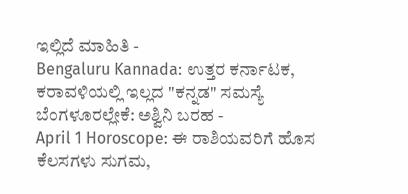ಇಲ್ಲಿದೆ ಮಾಹಿತಿ -
Bengaluru Kannada: ಉತ್ತರ ಕರ್ನಾಟಕ, ಕರಾವಳಿಯಲ್ಲಿ ಇಲ್ಲದ "ಕನ್ನಡ" ಸಮಸ್ಯೆ ಬೆಂಗಳೂರಲ್ಲೇಕೆ: ಅಶ್ವಿನಿ ಬರಹ -
April 1 Horoscope: ಈ ರಾಶಿಯವರಿಗೆ ಹೊಸ ಕೆಲಸಗಳು ಸುಗಮ,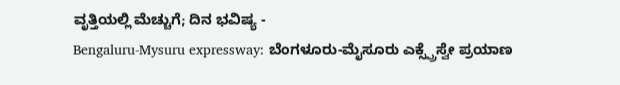ವೃತ್ತಿಯಲ್ಲಿ ಮೆಚ್ಚುಗೆ; ದಿನ ಭವಿಷ್ಯ -
Bengaluru-Mysuru expressway: ಬೆಂಗಳೂರು-ಮೈಸೂರು ಎಕ್ಸ್ಪ್ರೆಸ್ವೇ ಪ್ರಯಾಣ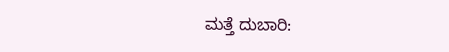ಮತ್ತೆ ದುಬಾರಿ: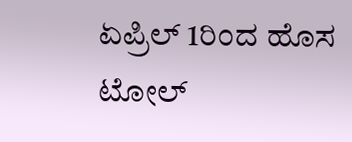ಏಪ್ರಿಲ್ 1ರಿಂದ ಹೊಸ ಟೋಲ್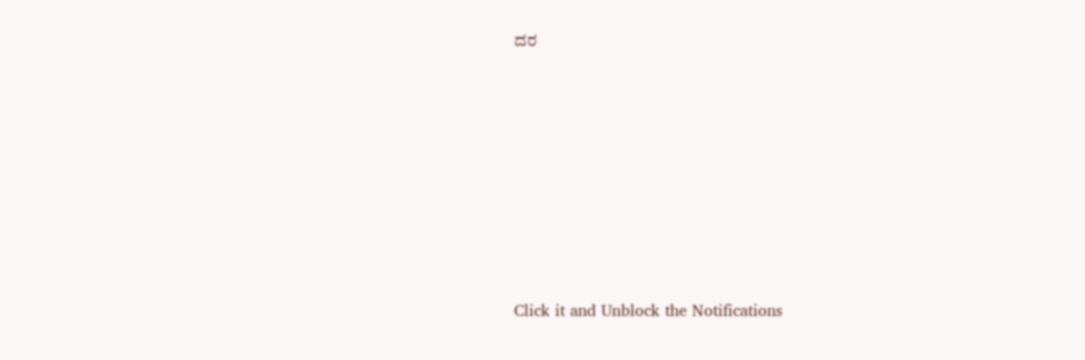ದರ












Click it and Unblock the Notifications